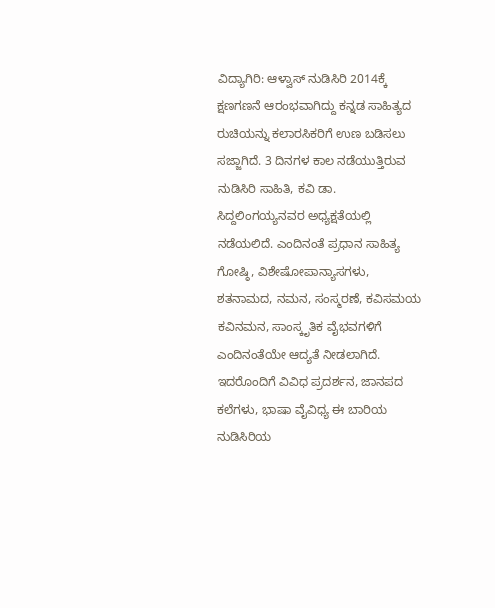ವಿದ್ಯಾಗಿರಿ: ಆಳ್ವಾಸ್ ನುಡಿಸಿರಿ 2014ಕ್ಕೆ ಕ್ಷಣಗಣನೆ ಆರಂಭವಾಗಿದ್ದು ಕನ್ನಡ ಸಾಹಿತ್ಯದ ರುಚಿಯನ್ನು ಕಲಾರಸಿಕರಿಗೆ ಉಣ ಬಡಿಸಲು ಸಜ್ಜಾಗಿದೆ. 3 ದಿನಗಳ ಕಾಲ ನಡೆಯುತ್ತಿರುವ ನುಡಿಸಿರಿ ಸಾಹಿತಿ, ಕವಿ ಡಾ. ಸಿದ್ದಲಿಂಗಯ್ಯನವರ ಅಧ್ಯಕ್ಷತೆಯಲ್ಲಿ ನಡೆಯಲಿದೆ. ಎಂದಿನಂತೆ ಪ್ರಧಾನ ಸಾಹಿತ್ಯ ಗೋಷ್ಠಿ, ವಿಶೇಷೋಪಾನ್ಯಾಸಗಳು, ಶತನಾಮದ, ನಮನ, ಸಂಸ್ಮರಣೆ, ಕವಿಸಮಯ ಕವಿನಮನ, ಸಾಂಸ್ಕೃತಿಕ ವೈಭವಗಳಿಗೆ ಎಂದಿನಂತೆಯೇ ಆದ್ಯತೆ ನೀಡಲಾಗಿದೆ. ಇದರೊಂದಿಗೆ ವಿವಿಧ ಪ್ರದರ್ಶನ, ಜಾನಪದ ಕಲೆಗಳು, ಭಾಷಾ ವೈವಿಧ್ಯ ಈ ಬಾರಿಯ ನುಡಿಸಿರಿಯ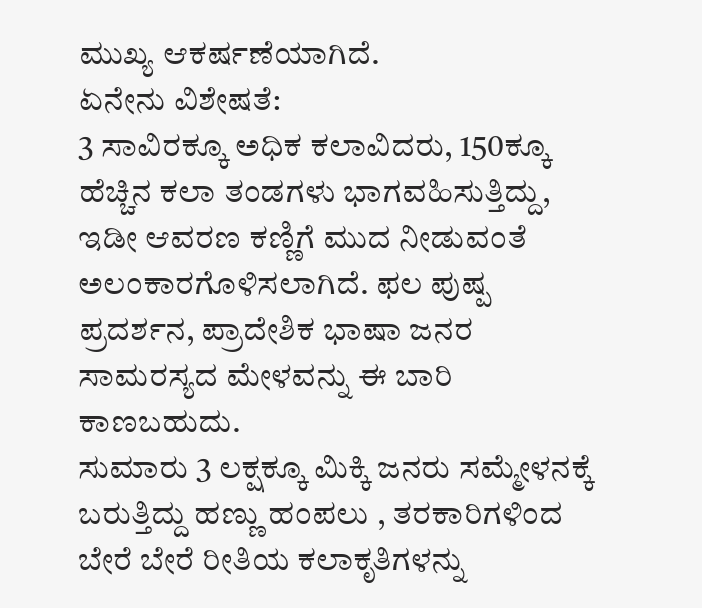ಮುಖ್ಯ ಆಕರ್ಷಣೆಯಾಗಿದೆ.
ಏನೇನು ವಿಶೇಷತೆ:
3 ಸಾವಿರಕ್ಕೂ ಅಧಿಕ ಕಲಾವಿದರು, 150ಕ್ಕೂ ಹೆಚ್ಚಿನ ಕಲಾ ತಂಡಗಳು ಭಾಗವಹಿಸುತ್ತಿದ್ದು, ಇಡೀ ಆವರಣ ಕಣ್ಣಿಗೆ ಮುದ ನೀಡುವಂತೆ ಅಲಂಕಾರಗೊಳಿಸಲಾಗಿದೆ. ಫಲ ಪುಷ್ಪ ಪ್ರದರ್ಶನ, ಪ್ರಾದೇಶಿಕ ಭಾಷಾ ಜನರ ಸಾಮರಸ್ಯದ ಮೇಳವನ್ನು ಈ ಬಾರಿ ಕಾಣಬಹುದು.
ಸುಮಾರು 3 ಲಕ್ಷಕ್ಕೂ ಮಿಕ್ಕಿ ಜನರು ಸಮ್ಮೇಳನಕ್ಕೆ ಬರುತ್ತಿದ್ದು ಹಣ್ಣು ಹಂಪಲು , ತರಕಾರಿಗಳಿಂದ ಬೇರೆ ಬೇರೆ ರೀತಿಯ ಕಲಾಕೃತಿಗಳನ್ನು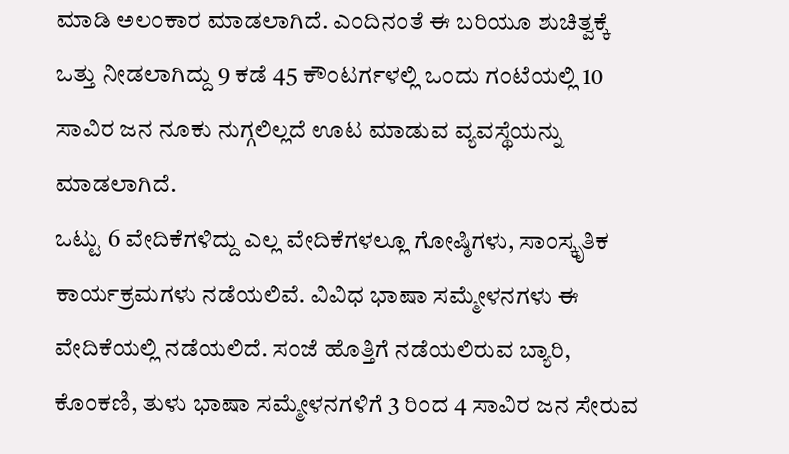ಮಾಡಿ ಅಲಂಕಾರ ಮಾಡಲಾಗಿದೆ. ಎಂದಿನಂತೆ ಈ ಬರಿಯೂ ಶುಚಿತ್ವಕ್ಕೆ ಒತ್ತು ನೀಡಲಾಗಿದ್ದು 9 ಕಡೆ 45 ಕೌಂಟರ್ಗಳಲ್ಲಿ ಒಂದು ಗಂಟೆಯಲ್ಲಿ 10 ಸಾವಿರ ಜನ ನೂಕು ನುಗ್ಗಲಿಲ್ಲದೆ ಊಟ ಮಾಡುವ ವ್ಯವಸ್ಥೆಯನ್ನು ಮಾಡಲಾಗಿದೆ.
ಒಟ್ಟು 6 ವೇದಿಕೆಗಳಿದ್ದು ಎಲ್ಲ ವೇದಿಕೆಗಳಲ್ಲೂ ಗೋಷ್ಠಿಗಳು, ಸಾಂಸ್ಕೃತಿಕ ಕಾರ್ಯಕ್ರಮಗಳು ನಡೆಯಲಿವೆ. ವಿವಿಧ ಭಾಷಾ ಸಮ್ಮೇಳನಗಳು ಈ ವೇದಿಕೆಯಲ್ಲಿ ನಡೆಯಲಿದೆ. ಸಂಜೆ ಹೊತ್ತಿಗೆ ನಡೆಯಲಿರುವ ಬ್ಯಾರಿ, ಕೊಂಕಣಿ, ತುಳು ಭಾಷಾ ಸಮ್ಮೇಳನಗಳಿಗೆ 3 ರಿಂದ 4 ಸಾವಿರ ಜನ ಸೇರುವ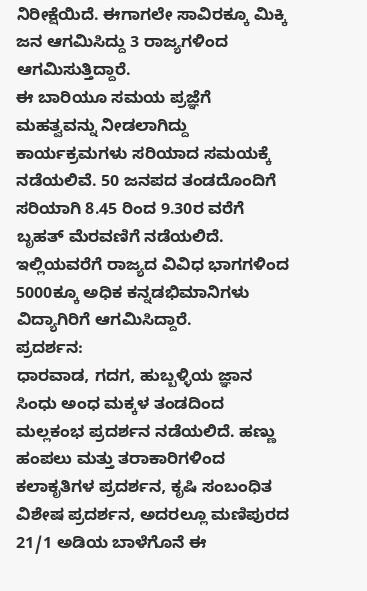ನಿರೀಕ್ಷೆಯಿದೆ. ಈಗಾಗಲೇ ಸಾವಿರಕ್ಕೂ ಮಿಕ್ಕಿ ಜನ ಆಗಮಿಸಿದ್ದು 3 ರಾಜ್ಯಗಳಿಂದ ಆಗಮಿಸುತ್ತಿದ್ದಾರೆ.
ಈ ಬಾರಿಯೂ ಸಮಯ ಪ್ರಜ್ಞೆಗೆ ಮಹತ್ವವನ್ನು ನೀಡಲಾಗಿದ್ದು ಕಾರ್ಯಕ್ರಮಗಳು ಸರಿಯಾದ ಸಮಯಕ್ಕೆ ನಡೆಯಲಿವೆ. 50 ಜನಪದ ತಂಡದೊಂದಿಗೆ ಸರಿಯಾಗಿ 8.45 ರಿಂದ 9.30ರ ವರೆಗೆ ಬೃಹತ್ ಮೆರವಣಿಗೆ ನಡೆಯಲಿದೆ. ಇಲ್ಲಿಯವರೆಗೆ ರಾಜ್ಯದ ವಿವಿಧ ಭಾಗಗಳಿಂದ 5000ಕ್ಕೂ ಅಧಿಕ ಕನ್ನಡಭಿಮಾನಿಗಳು ವಿದ್ಯಾಗಿರಿಗೆ ಆಗಮಿಸಿದ್ದಾರೆ.
ಪ್ರದರ್ಶನ:
ಧಾರವಾಡ, ಗದಗ, ಹುಬ್ಬಳ್ಳಿಯ ಜ್ಞಾನ ಸಿಂಧು ಅಂಧ ಮಕ್ಕಳ ತಂಡದಿಂದ ಮಲ್ಲಕಂಭ ಪ್ರದರ್ಶನ ನಡೆಯಲಿದೆ. ಹಣ್ಣು ಹಂಪಲು ಮತ್ತು ತರಾಕಾರಿಗಳಿಂದ ಕಲಾಕೃತಿಗಳ ಪ್ರದರ್ಶನ, ಕೃಷಿ ಸಂಬಂಧಿತ ವಿಶೇಷ ಪ್ರದರ್ಶನ, ಅದರಲ್ಲೂ ಮಣಿಪುರದ 21/1 ಅಡಿಯ ಬಾಳೆಗೊನೆ ಈ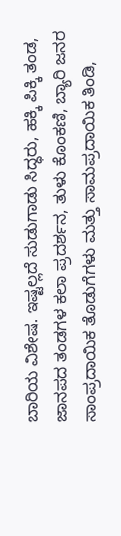ಬಾರಿಯ ವಿಶೇಷ. ಇಷ್ಟಲ್ಲದೆ ಸುಡುಗಾಡು ಸಿದ್ಧರು, ಹಕ್ಕಿ ಪಿಕ್ಕಿ ತಂಡ, ಜಾನಪದ ತಂಡಗಳ ಕಲಾ ಪ್ರದರ್ಶನ, ತುಳು ಕೊಂಕಣಿ, ಬ್ಯಾರಿ ಜನರ ಸಾಂಪ್ರದಾಯಿಕ ತೊಡುಗೆಗಳು ಮತ್ತು ಸಾಮಪ್ರದಾಯಿಕ ತಿಂಡಿ,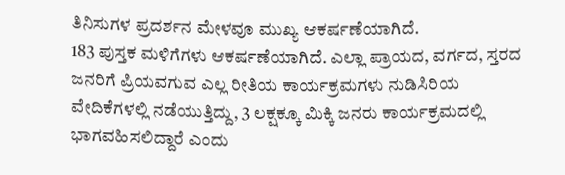ತಿನಿಸುಗಳ ಪ್ರದರ್ಶನ ಮೇಳವೂ ಮುಖ್ಯ ಆಕರ್ಷಣೆಯಾಗಿದೆ.
183 ಪುಸ್ತಕ ಮಳಿಗೆಗಳು ಆಕರ್ಷಣೆಯಾಗಿದೆ. ಎಲ್ಲಾ ಪ್ರಾಯದ, ವರ್ಗದ, ಸ್ತರದ ಜನರಿಗೆ ಪ್ರಿಯವಗುವ ಎಲ್ಲ ರೀತಿಯ ಕಾರ್ಯಕ್ರಮಗಳು ನುಡಿಸಿರಿಯ ವೇದಿಕೆಗಳಲ್ಲಿ ನಡೆಯುತ್ತಿದ್ದು, 3 ಲಕ್ಷಕ್ಕೂ ಮಿಕ್ಕಿ ಜನರು ಕಾರ್ಯಕ್ರಮದಲ್ಲಿ ಭಾಗವಹಿಸಲಿದ್ದಾರೆ ಎಂದು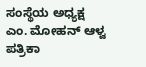ಸಂಸ್ಥೆಯ ಅಧ್ಯಕ್ಷ ಎಂ. ಮೋಹನ್ ಆಳ್ವ ಪತ್ರಿಕಾ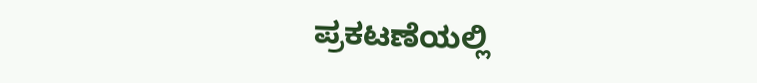ಪ್ರಕಟಣೆಯಲ್ಲಿ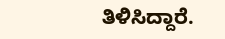ತಿಳಿಸಿದ್ದಾರೆ.